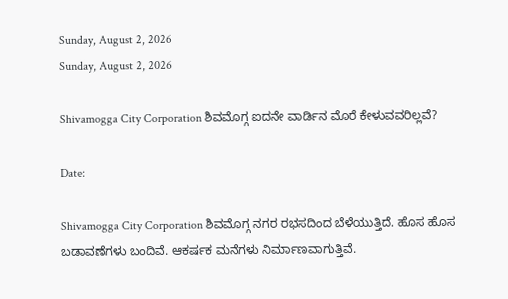Sunday, August 2, 2026
Sunday, August 2, 2026

Shivamogga City Corporation ಶಿವಮೊಗ್ಗ ಐದನೇ ವಾರ್ಡಿನ ಮೊರೆ ಕೇಳುವವರಿಲ್ಲವೆ?

Date:

Shivamogga City Corporation ಶಿವಮೊಗ್ಗ ನಗರ ರಭಸದಿಂದ ಬೆಳೆಯುತ್ತಿದೆ. ಹೊಸ ಹೊಸ ಬಡಾವಣೆಗಳು ಬಂದಿವೆ. ಆಕರ್ಷಕ ಮನೆಗಳು ನಿರ್ಮಾಣವಾಗುತ್ತಿವೆ.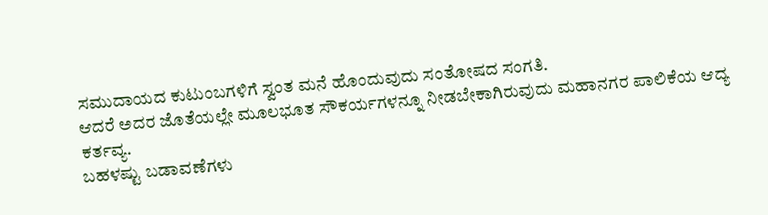ಸಮುದಾಯದ ಕುಟುಂಬಗಳಿಗೆ ಸ್ವಂತ ಮನೆ ಹೊಂದುವುದು ಸಂತೋಷದ ಸಂಗತಿ.
ಆದರೆ ಅದರ ಜೊತೆಯಲ್ಲೇ ಮೂಲಭೂತ ಸೌಕರ್ಯಗಳನ್ನೂ ನೀಡಬೇಕಾಗಿರುವುದು ಮಹಾನಗರ ಪಾಲಿಕೆಯ ಆದ್ಯ ಕರ್ತವ್ಯ.
ಬಹಳಷ್ಟು ಬಡಾವಣೆಗಳು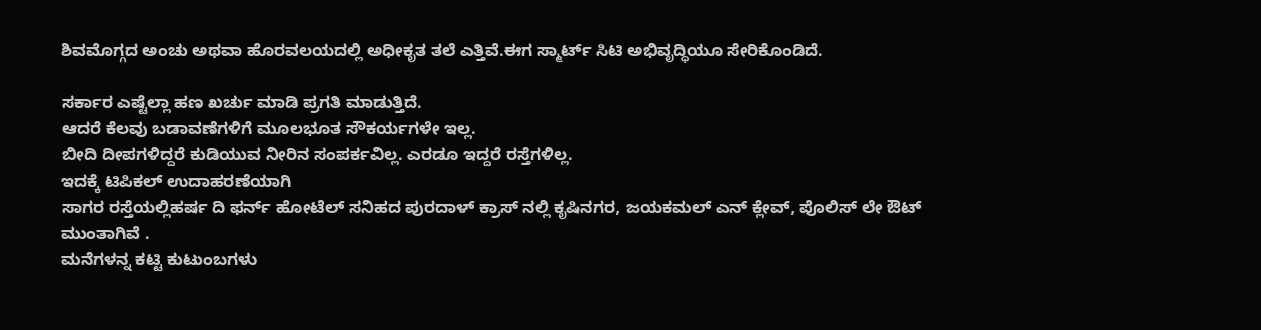ಶಿವಮೊಗ್ಗದ ಅಂಚು ಅಥವಾ ಹೊರವಲಯದಲ್ಲಿ ಅಧೀಕೃತ ತಲೆ ಎತ್ತಿವೆ.ಈಗ ಸ್ಮಾರ್ಟ್ ಸಿಟಿ ಅಭಿವೃದ್ಧಿಯೂ ಸೇರಿಕೊಂಡಿದೆ.

ಸರ್ಕಾರ ಎಷ್ಟೆಲ್ಲಾ ಹಣ ಖರ್ಚು ಮಾಡಿ ಪ್ರಗತಿ ಮಾಡುತ್ತಿದೆ.
ಆದರೆ ಕೆಲವು ಬಡಾವಣೆಗಳಿಗೆ ಮೂಲಭೂತ ಸೌಕರ್ಯಗಳೇ ಇಲ್ಲ.
ಬೀದಿ ದೀಪಗಳಿದ್ದರೆ ಕುಡಿಯುವ ನೀರಿನ ಸಂಪರ್ಕವಿಲ್ಲ. ಎರಡೂ ಇದ್ದರೆ ರಸ್ತೆಗಳಿಲ್ಲ.
ಇದಕ್ಕೆ ಟಿಪಿಕಲ್ ಉದಾಹರಣೆಯಾಗಿ
ಸಾಗರ ರಸ್ತೆಯಲ್ಲಿ‌‌ಹರ್ಷ ದಿ ಫರ್ನ್ ಹೋಟೆಲ್ ಸನಿಹದ ಪುರದಾಳ್ ಕ್ರಾಸ್ ನಲ್ಲಿ ಕೃಷಿನಗರ, ಜಯಕಮಲ್ ಎನ್ ಕ್ಲೇವ್, ಪೊಲಿಸ್ ಲೇ ಔಟ್ ಮುಂತಾಗಿವೆ .
ಮನೆಗಳನ್ನ ಕಟ್ಟಿ ಕುಟುಂಬಗಳು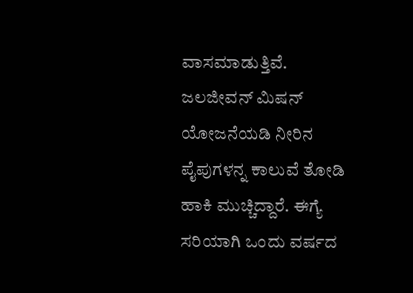ವಾಸಮಾಡುತ್ತಿವೆ.
ಜಲಜೀವನ್ ಮಿಷನ್ ಯೋಜನೆಯಡಿ ನೀರಿನ ಪೈಪುಗಳನ್ನ ಕಾಲುವೆ ತೋಡಿ ಹಾಕಿ ಮುಚ್ಚಿದ್ದಾರೆ. ಈಗ್ಯೆ ಸರಿಯಾಗಿ ಒಂದು ವರ್ಷದ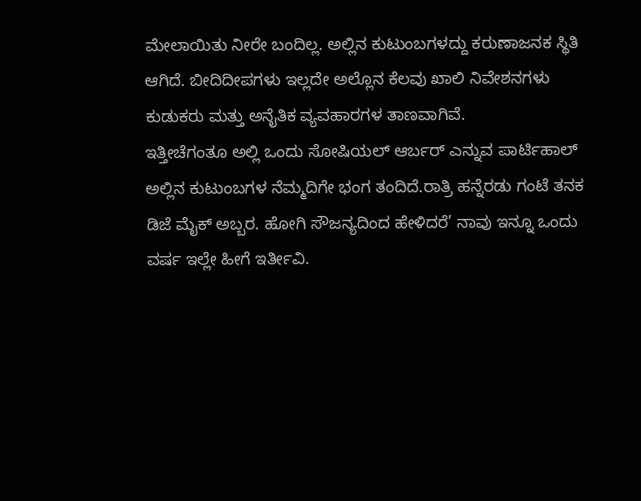ಮೇಲಾಯಿತು ನೀರೇ ಬಂದಿಲ್ಲ. ಅಲ್ಲಿನ ಕುಟುಂಬಗಳದ್ದು ಕರುಣಾಜನಕ ಸ್ಥಿತಿ ಆಗಿದೆ. ಬೀದಿದೀಪಗಳು‌ ಇಲ್ಲದೇ ಅಲ್ಲೊನ ಕೆಲವು ಖಾಲಿ ನಿವೇಶನಗಳು ಕುಡುಕರು ಮತ್ತು ಅನೈತಿಕ ವ್ಯವಹಾರಗಳ ತಾಣವಾಗಿವೆ.
ಇತ್ತೀಚೆಗಂತೂ ಅಲ್ಲಿ ಒಂದು ಸೋಷಿಯಲ್ ಆರ್ಬರ್ ಎನ್ನುವ ಪಾರ್ಟಿಹಾಲ್ ಅಲ್ಲಿನ ಕುಟುಂಬಗಳ ನೆಮ್ಮದಿಗೇ ಭಂಗ ತಂದಿದೆ.ರಾತ್ರಿ‌ ಹನ್ನೆರಡು ಗಂಟೆ ತನಕ ಡಿಜೆ ಮೈಕ್ ಅಬ್ಬರ. ಹೋಗಿ ಸೌಜನ್ಯದಿಂದ ಹೇಳಿದರೆ’ ನಾವು ಇನ್ನೂ ಒಂದು ವರ್ಷ ಇಲ್ಲೇ ಹೀಗೆ ಇರ್ತೀವಿ.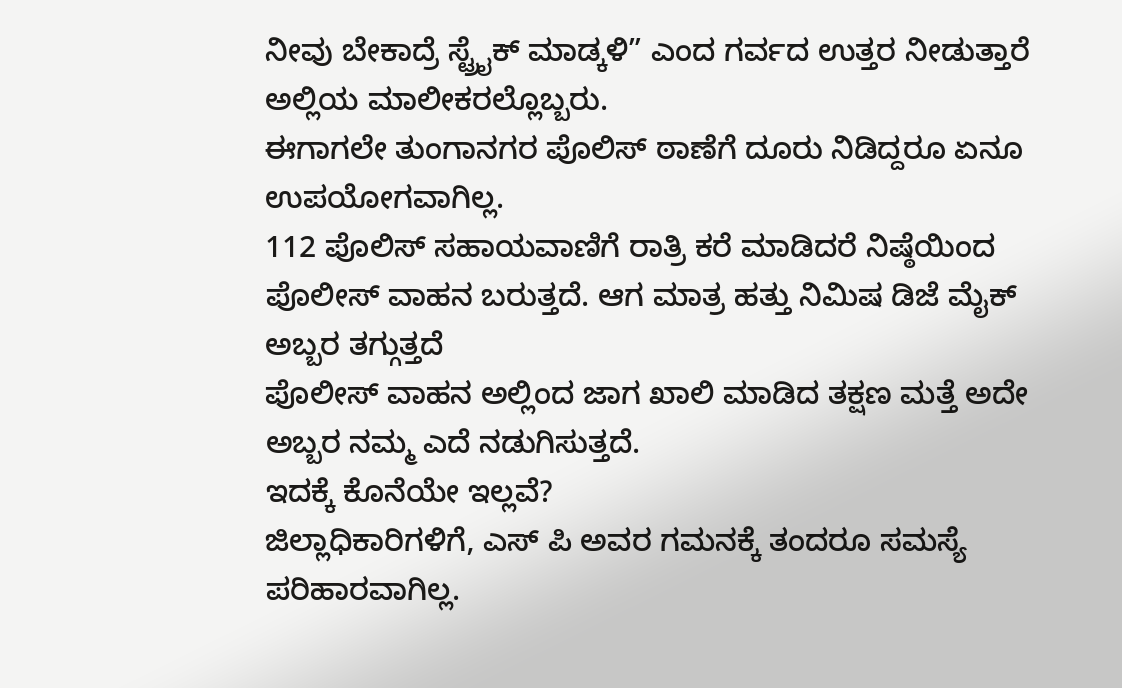ನೀವು ಬೇಕಾದ್ರೆ ಸ್ಟ್ರೈಕ್ ಮಾಡ್ಕಳಿ” ಎಂದ ಗರ್ವದ ಉತ್ತರ ನೀಡುತ್ತಾರೆ ಅಲ್ಲಿಯ ಮಾಲೀಕರಲ್ಲೊಬ್ಬರು.
ಈಗಾಗಲೇ ತುಂಗಾನಗರ ಪೊಲಿಸ್ ಠಾಣೆಗೆ ದೂರು ನಿಡಿದ್ದರೂ ಏನೂ ಉಪಯೋಗವಾಗಿಲ್ಲ.
112 ಪೊಲಿಸ್ ಸಹಾಯವಾಣಿಗೆ ರಾತ್ರಿ ಕರೆ ಮಾಡಿದರೆ ನಿಷ್ಠೆಯಿಂದ ಪೊಲೀಸ್ ವಾಹನ ಬರುತ್ತದೆ. ಆಗ ಮಾತ್ರ ಹತ್ತು ನಿಮಿಷ ಡಿಜೆ ಮೈಕ್ ಅಬ್ಬರ ತಗ್ಗುತ್ತದೆ
ಪೊಲೀಸ್ ವಾಹನ ಅಲ್ಲಿಂದ ಜಾಗ ಖಾಲಿ ಮಾಡಿದ ತಕ್ಷಣ ಮತ್ತೆ ಅದೇ ಅಬ್ಬರ ನಮ್ಮ ಎದೆ ನಡುಗಿಸುತ್ತದೆ.
ಇದಕ್ಕೆ ಕೊನೆಯೇ ಇಲ್ಲವೆ?
ಜಿಲ್ಲಾಧಿಕಾರಿಗಳಿಗೆ, ಎಸ್ ಪಿ ಅವರ ಗಮನಕ್ಕೆ ತಂದರೂ ಸಮಸ್ಯೆ ಪರಿಹಾರವಾಗಿಲ್ಲ.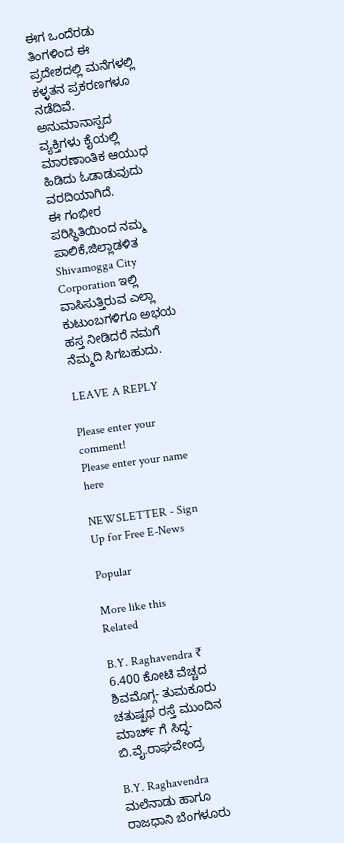ಈಗ ಒಂದೆರಡು ತಿಂಗಳಿಂದ ಈ ಪ್ರದೇಶದಲ್ಲಿ ಮನೆಗಳಲ್ಲಿ ಕಳ್ಳತನ ಪ್ರಕರಣಗಳೂ ನಡೆದಿವೆ. ಅನುಮಾನಾಸ್ಪದ ವ್ಯಕ್ತಿಗಳು ಕೈಯಲ್ಲಿ ಮಾರಣಾಂತಿಕ ಆಯುಧ ಹಿಡಿದು ಓಡಾಡುವುದು ವರದಿಯಾಗಿದೆ.
ಈ ಗಂಭೀರ ಪರಿಸ್ಥಿತಿಯಿಂದ ನಮ್ಮ
ಪಾಲಿಕೆ,ಜಿಲ್ಲಾಡಳಿತ
Shivamogga City Corporation ಇಲ್ಲಿ ವಾಸಿಸುತ್ತಿರುವ ಎಲ್ಲಾ ಕುಟುಂಬಗಳಿಗೂ ಅಭಯ ಹಸ್ತ ನೀಡಿದರೆ ನಮಗೆ ನೆಮ್ಮದಿ ಸಿಗಬಹುದು.

LEAVE A REPLY

Please enter your comment!
Please enter your name here

NEWSLETTER - Sign Up for Free E-News

Popular

More like this
Related

B.Y. Raghavendra ₹ 6.400 ಕೋಟಿ ವೆಚ್ಚದ ಶಿವಮೊಗ್ಗ- ತುಮಕೂರು ಚತುಷ್ಪಥ ರಸ್ತೆ ಮುಂದಿನ ಮಾರ್ಚ್ ಗೆ ಸಿದ್ಧ- ಬಿ.ವೈ.ರಾಘವೇಂದ್ರ

B.Y. Raghavendra ಮಲೆನಾಡು ಹಾಗೂ ರಾಜಧಾನಿ ಬೆಂಗಳೂರು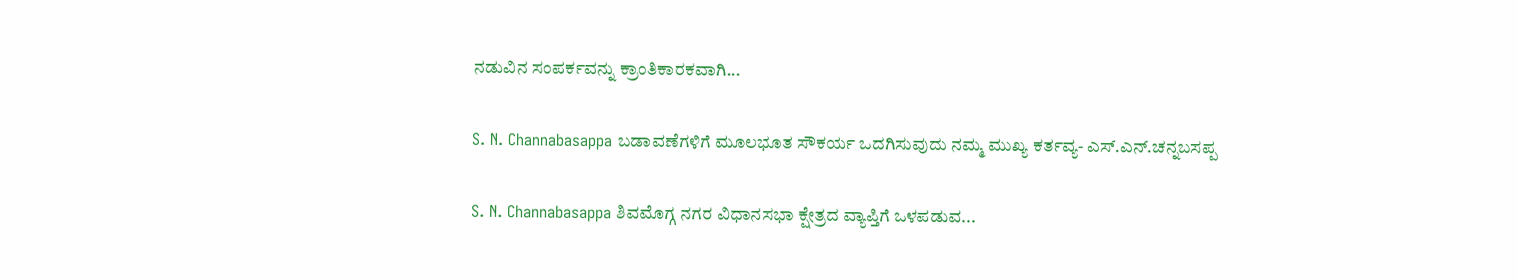ನಡುವಿನ ಸಂಪರ್ಕವನ್ನು ಕ್ರಾಂತಿಕಾರಕವಾಗಿ...

S. N. Channabasappa ಬಡಾವಣೆಗಳಿಗೆ ಮೂಲಭೂತ ಸೌಕರ್ಯ ಒದಗಿಸುವುದು ನಮ್ಮ ಮುಖ್ಯ ಕರ್ತವ್ಯ- ಎಸ್.ಎನ್.ಚನ್ನಬಸಪ್ಪ

S. N. Channabasappa ಶಿವಮೊಗ್ಗ ನಗರ ವಿಧಾನಸಭಾ ಕ್ಷೇತ್ರದ ವ್ಯಾಪ್ತಿಗೆ ಒಳಪಡುವ...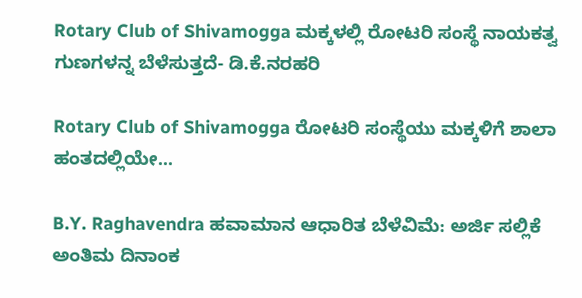Rotary Club of Shivamogga ಮಕ್ಕಳಲ್ಲಿ ರೋಟರಿ ಸಂಸ್ಥೆ ನಾಯಕತ್ವ ಗುಣಗಳನ್ನ ಬೆಳೆಸುತ್ತದೆ- ಡಿ.ಕೆ.ನರಹರಿ

Rotary Club of Shivamogga ರೋಟರಿ ಸಂಸ್ಥೆಯು ಮಕ್ಕಳಿಗೆ ಶಾಲಾ ಹಂತದಲ್ಲಿಯೇ...

B.Y. Raghavendra ಹವಾಮಾನ ಆಧಾರಿತ ಬೆಳೆವಿಮೆ: ಅರ್ಜಿ ಸಲ್ಲಿಕೆ ಅಂತಿಮ ದಿನಾಂಕ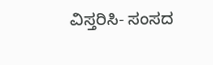ವಿಸ್ತರಿಸಿ- ಸಂಸದ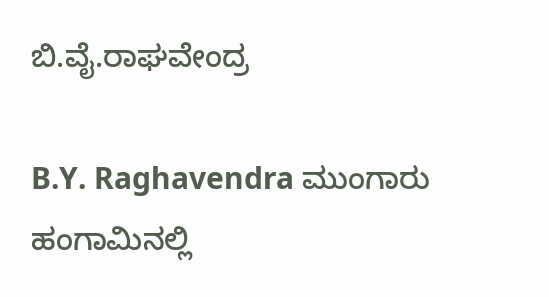ಬಿ.ವೈ‌.ರಾಘವೇಂದ್ರ

B.Y. Raghavendra ಮುಂಗಾರು ಹಂಗಾಮಿನಲ್ಲಿ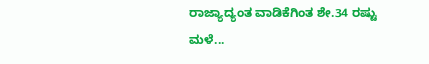ರಾಜ್ಯಾದ್ಯಂತ ವಾಡಿಕೆಗಿಂತ ಶೇ.34 ರಷ್ಟು ಮಳೆ...